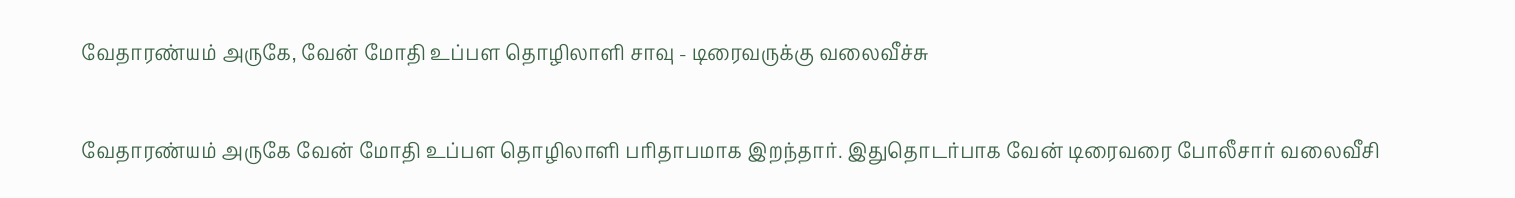வேதாரண்யம் அருகே, வேன் மோதி உப்பள தொழிலாளி சாவு - டிரைவருக்கு வலைவீச்சு

வேதாரண்யம் அருகே வேன் மோதி உப்பள தொழிலாளி பரிதாபமாக இறந்தார். இதுதொடர்பாக வேன் டிரைவரை போலீசார் வலைவீசி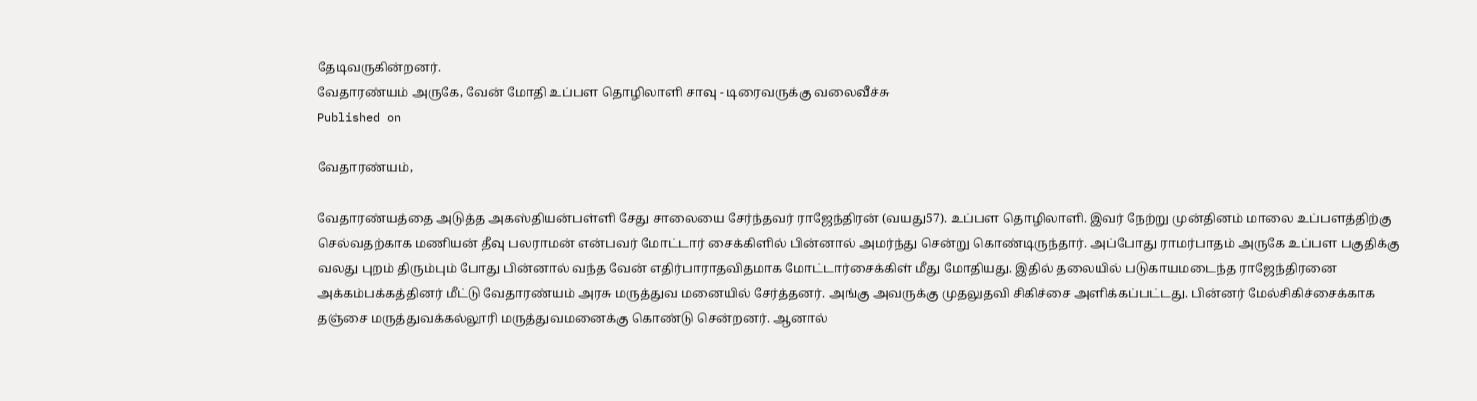தேடிவருகின்றனர்.
வேதாரண்யம் அருகே, வேன் மோதி உப்பள தொழிலாளி சாவு - டிரைவருக்கு வலைவீச்சு
Published on

வேதாரண்யம்,

வேதாரண்யத்தை அடுத்த அகஸ்தியன்பள்ளி சேது சாலையை சேர்ந்தவர் ராஜேந்திரன் (வயது57). உப்பள தொழிலாளி. இவர் நேற்று முன்தினம் மாலை உப்பளத்திற்கு செல்வதற்காக மணியன் தீவு பலராமன் என்பவர் மோட்டார் சைக்கிளில் பின்னால் அமர்ந்து சென்று கொண்டிருந்தார். அப்போது ராமர்பாதம் அருகே உப்பள பகுதிக்கு வலது புறம் திரும்பும் போது பின்னால் வந்த வேன் எதிர்பாராதவிதமாக மோட்டார்சைக்கிள் மீது மோதியது. இதில் தலையில் படுகாயமடைந்த ராஜேந்திரனை அக்கம்பக்கத்தினர் மீட்டு வேதாரண்யம் அரசு மருத்துவ மனையில் சேர்த்தனர். அங்கு அவருக்கு முதலுதவி சிகிச்சை அளிக்கப்பட்டது. பின்னர் மேல்சிகிச்சைக்காக தஞ்சை மருத்துவக்கல்லூரி மருத்துவமனைக்கு கொண்டு சென்றனர். ஆனால்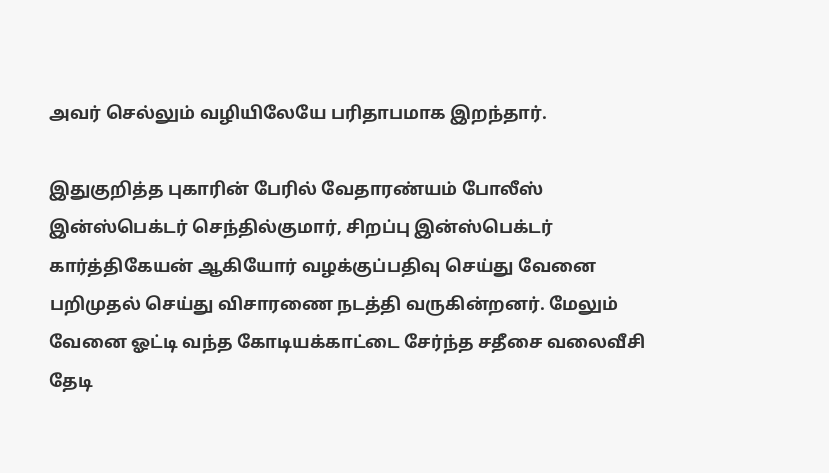அவர் செல்லும் வழியிலேயே பரிதாபமாக இறந்தார்.

இதுகுறித்த புகாரின் பேரில் வேதாரண்யம் போலீஸ் இன்ஸ்பெக்டர் செந்தில்குமார், சிறப்பு இன்ஸ்பெக்டர் கார்த்திகேயன் ஆகியோர் வழக்குப்பதிவு செய்து வேனை பறிமுதல் செய்து விசாரணை நடத்தி வருகின்றனர். மேலும் வேனை ஓட்டி வந்த கோடியக்காட்டை சேர்ந்த சதீசை வலைவீசி தேடி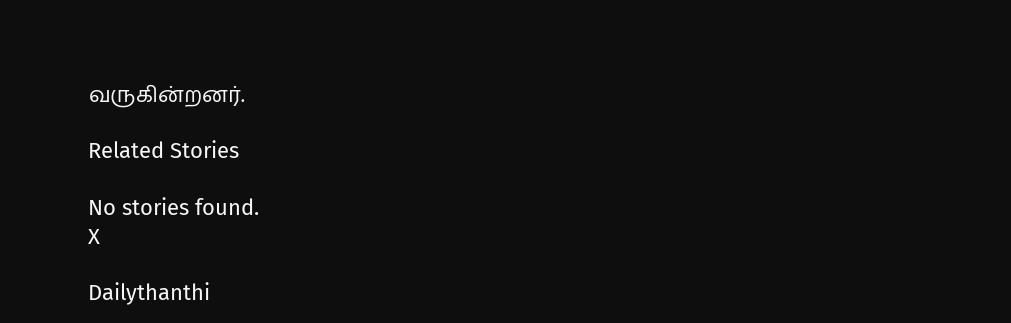வருகின்றனர்.

Related Stories

No stories found.
X

Dailythanthi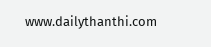www.dailythanthi.com